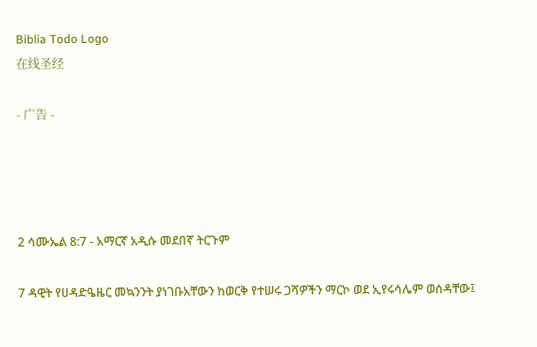Biblia Todo Logo
在线圣经

- 广告 -




2 ሳሙኤል 8:7 - አማርኛ አዲሱ መደበኛ ትርጉም

7 ዳዊት የሀዳድዔዜር መኳንንት ያነገቡአቸውን ከወርቅ የተሠሩ ጋሻዎችን ማርኮ ወደ ኢየሩሳሌም ወሰዳቸው፤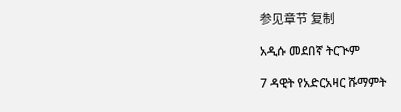参见章节 复制

አዲሱ መደበኛ ትርጒም

7 ዳዊት የአድርአዛር ሹማምት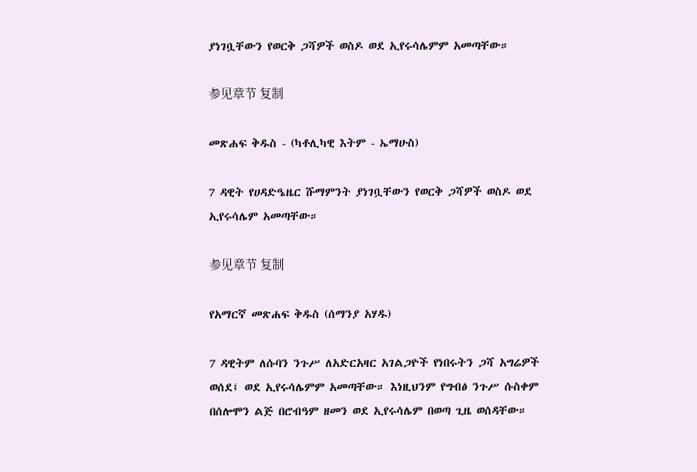ያነገቧቸውን የወርቅ ጋሻዎች ወስዶ ወደ ኢየሩሳሌምም አመጣቸው።

参见章节 复制

መጽሐፍ ቅዱስ - (ካቶሊካዊ እትም - ኤማሁስ)

7 ዳዊት የሀዳድዔዜር ሹማምንት ያነገቧቸውን የወርቅ ጋሻዎች ወስዶ ወደ ኢየሩሳሌም አመጣቸው።

参见章节 复制

የአማርኛ መጽሐፍ ቅዱስ (ሰማንያ አሃዱ)

7 ዳዊትም ለሱባን ንጉሥ ለአድርአዛር አገልጋዮች የነበሩትን ጋሻ አግሬዎች ወሰደ፤ ወደ ኢየሩሳሌምም አመጣቸው። እነዚህንም የግብፅ ንጉሥ ሱስቀም በሰሎሞን ልጅ በሮብዓም ዘመን ወደ ኢየሩሳሌም በወጣ ጊዜ ወሰዳቸው።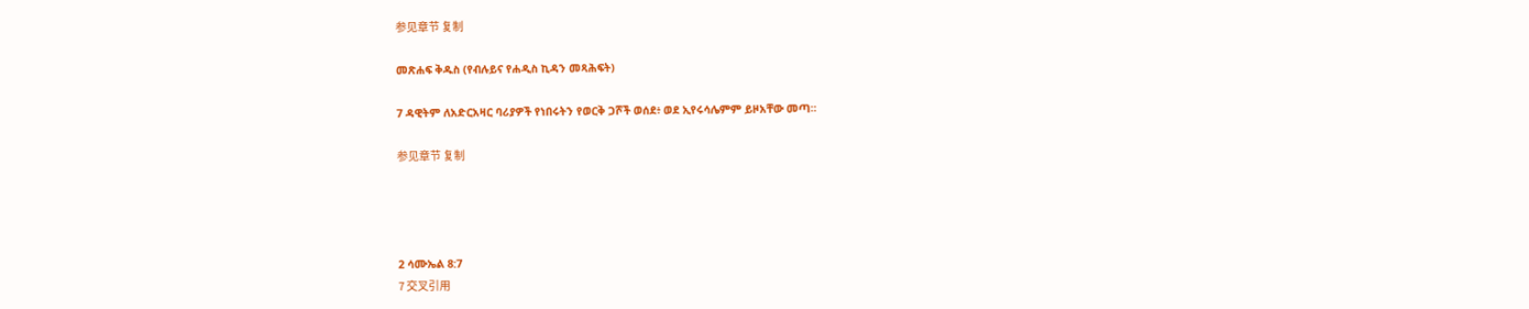参见章节 复制

መጽሐፍ ቅዱስ (የብሉይና የሐዲስ ኪዳን መጻሕፍት)

7 ዳዊትም ለአድርአዛር ባሪያዎች የነበሩትን የወርቅ ጋሾች ወሰደ፥ ወደ ኢየሩሳሌምም ይዞአቸው መጣ።

参见章节 复制




2 ሳሙኤል 8:7
7 交叉引用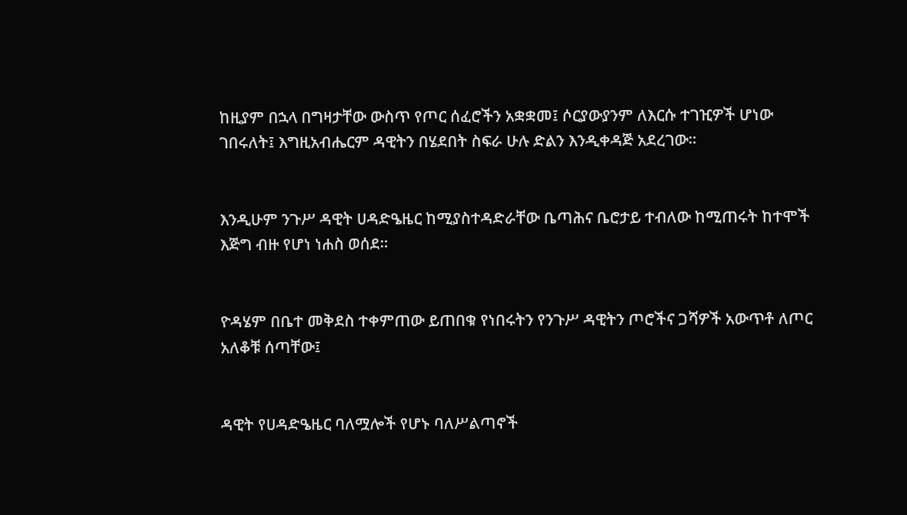ከዚያም በኋላ በግዛታቸው ውስጥ የጦር ሰፈሮችን አቋቋመ፤ ሶርያውያንም ለእርሱ ተገዢዎች ሆነው ገበሩለት፤ እግዚአብሔርም ዳዊትን በሄደበት ስፍራ ሁሉ ድልን እንዲቀዳጅ አደረገው።


እንዲሁም ንጉሥ ዳዊት ሀዳድዔዜር ከሚያስተዳድራቸው ቤጣሕና ቤሮታይ ተብለው ከሚጠሩት ከተሞች እጅግ ብዙ የሆነ ነሐስ ወሰደ።


ዮዳሄም በቤተ መቅደስ ተቀምጠው ይጠበቁ የነበሩትን የንጉሥ ዳዊትን ጦሮችና ጋሻዎች አውጥቶ ለጦር አለቆቹ ሰጣቸው፤


ዳዊት የሀዳድዔዜር ባለሟሎች የሆኑ ባለሥልጣኖች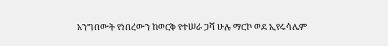አንግበውት የነበረውን ከወርቅ የተሠራ ጋሻ ሁሉ ማርኮ ወደ ኢየሩሳሌም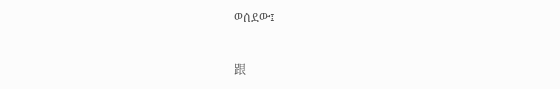ወሰደው፤


跟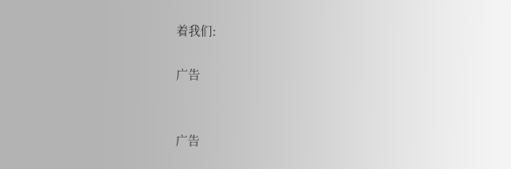着我们:

广告


广告